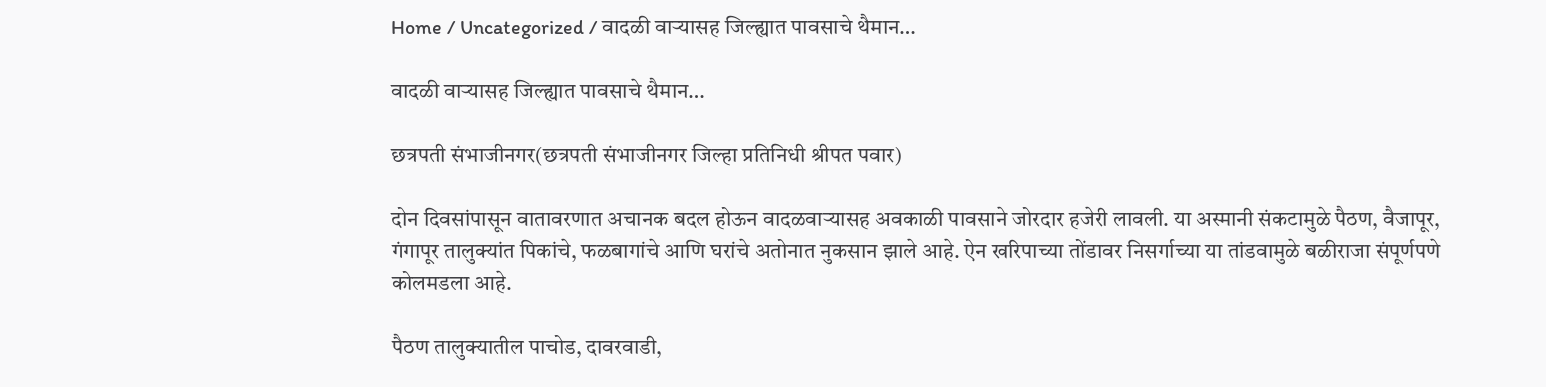Home / Uncategorized / वादळी वाऱ्यासह जिल्ह्यात पावसाचे थैमान…

वादळी वाऱ्यासह जिल्ह्यात पावसाचे थैमान…

छत्रपती संभाजीनगर(छत्रपती संभाजीनगर जिल्हा प्रतिनिधी श्रीपत पवार)

दोन दिवसांपासून वातावरणात अचानक बदल होऊन वादळवाऱ्यासह अवकाळी पावसाने जोरदार हजेरी लावली. या अस्मानी संकटामुळे पैठण, वैजापूर, गंगापूर तालुक्यांत पिकांचे, फळबागांचे आणि घरांचे अतोनात नुकसान झाले आहे. ऐन खरिपाच्या तोंडावर निसर्गाच्या या तांडवामुळे बळीराजा संपूर्णपणे कोलमडला आहे.

पैठण तालुक्यातील पाचोड, दावरवाडी,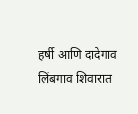हर्षी आणि दादेगाव लिंबगाव शिवारात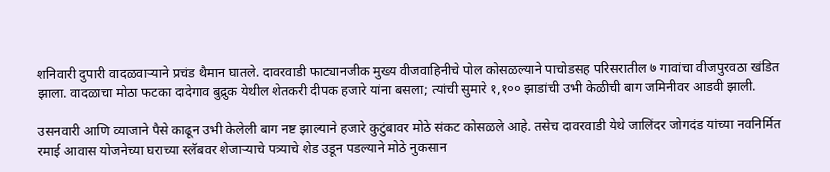शनिवारी दुपारी वादळवाऱ्याने प्रचंड थैमान घातले. दावरवाडी फाट्यानजीक मुख्य वीजवाहिनीचे पोल कोसळल्याने पाचोडसह परिसरातील ७ गावांचा वीजपुरवठा खंडित झाला. वादळाचा मोठा फटका दादेगाव बुद्रुक येथील शेतकरी दीपक हजारे यांना बसला; त्यांची सुमारे १,१०० झाडांची उभी केळीची बाग जमिनीवर आडवी झाली.

उसनवारी आणि व्याजाने पैसे काढून उभी केलेली बाग नष्ट झाल्याने हजारे कुटुंबावर मोठे संकट कोसळले आहे. तसेच दावरवाडी येथे जालिंदर जोगदंड यांच्या नवनिर्मित रमाई आवास योजनेच्या घराच्या स्लॅबवर शेजाऱ्याचे पत्र्याचे शेड उडून पडल्याने मोठे नुकसान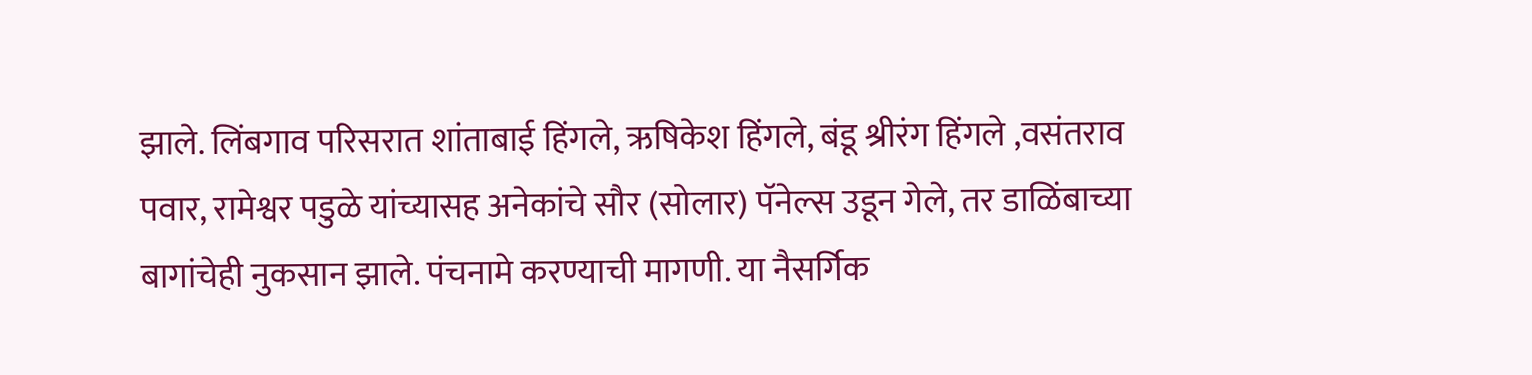झाले. लिंबगाव परिसरात शांताबाई हिंगले, ऋषिकेश हिंगले, बंडू श्रीरंग हिंगले ,वसंतराव पवार, रामेश्वर पडुळे यांच्यासह अनेकांचे सौर (सोलार) पॅनेल्स उडून गेले, तर डाळिंबाच्या बागांचेही नुकसान झाले. पंचनामे करण्याची मागणी. या नैसर्गिक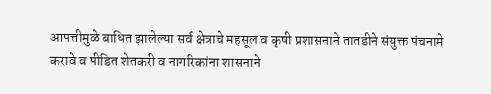आपत्तीमुळे बाधित झालेल्या सर्व क्षेत्राचे महसूल व कृषी प्रशासनाने तातडीने संयुक्त पंचनामे करावे व पीडित शेतकरी व नागरिकांना शासनाने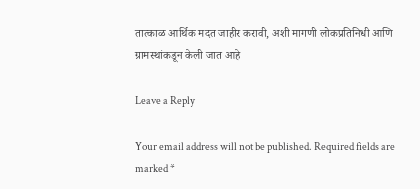तात्काळ आर्थिक मदत जाहीर करावी, अशी मागणी लोकप्रतिनिधी आणि ग्रामस्थांकडून केली जात आहे

Leave a Reply

Your email address will not be published. Required fields are marked *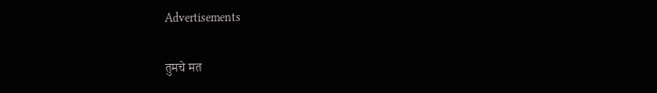Advertisements

तुमचे मत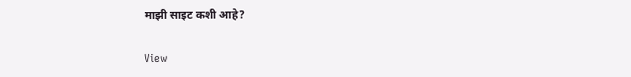माझी साइट कशी आहे?

View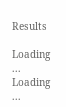Results

Loading ... Loading ...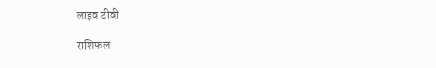लाइव टीवी

राशिफल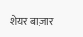शेयर बाज़ार